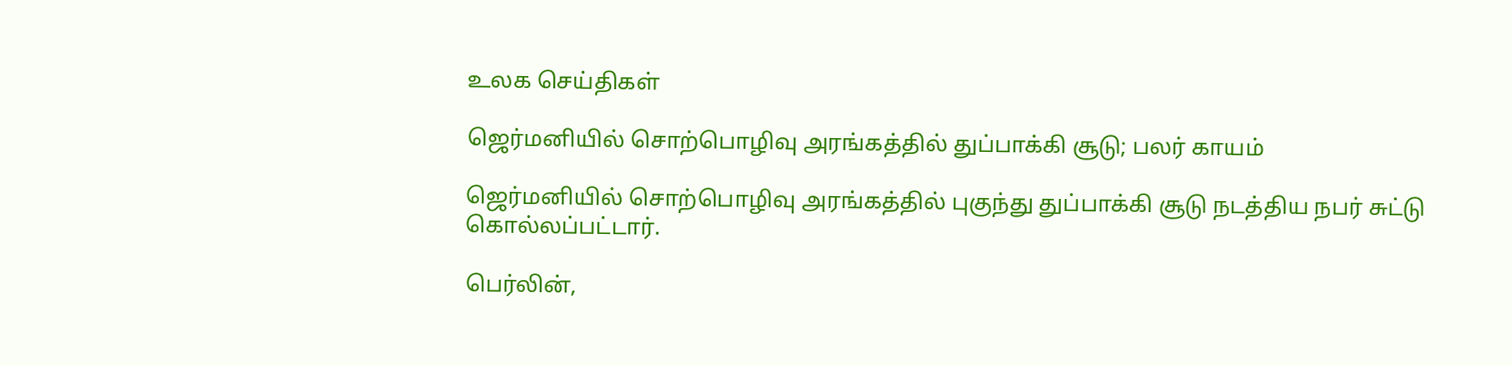உலக செய்திகள்

ஜெர்மனியில் சொற்பொழிவு அரங்கத்தில் துப்பாக்கி சூடு; பலர் காயம்

ஜெர்மனியில் சொற்பொழிவு அரங்கத்தில் புகுந்து துப்பாக்கி சூடு நடத்திய நபர் சுட்டு கொல்லப்பட்டார்.

பெர்லின்,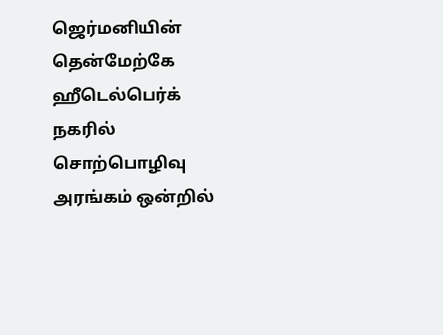ஜெர்மனியின் தென்மேற்கே ஹீடெல்பெர்க் நகரில் சொற்பொழிவு அரங்கம் ஒன்றில்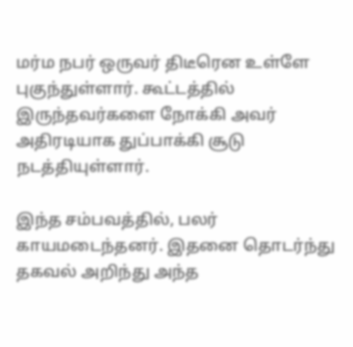மர்ம நபர் ஒருவர் திடீரென உள்ளே புகுந்துள்ளார். கூட்டத்தில் இருந்தவர்களை நோக்கி அவர் அதிரடியாக துப்பாக்கி சூடு நடத்தியுள்ளார்.

இந்த சம்பவத்தில், பலர் காயமடைந்தனர். இதனை தொடர்ந்து தகவல் அறிந்து அந்த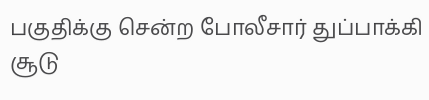பகுதிக்கு சென்ற போலீசார் துப்பாக்கி சூடு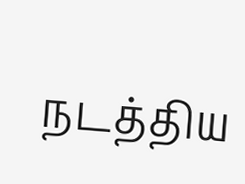நடத்திய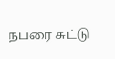நபரை சுட்டு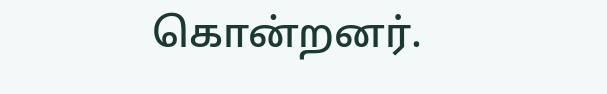கொன்றனர்.